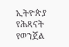ኢትዮጵያ የሕጻናት የወንጀል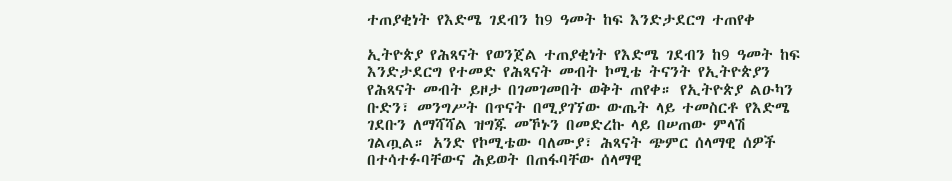ተጠያቂነት የእድሜ ገደብን ከ9 ዓመት ከፍ እንድታደርግ ተጠየቀ

ኢትዮጵያ የሕጻናት የወንጀል ተጠያቂነት የእድሜ ገደብን ከ9 ዓመት ከፍ እንድታደርግ የተመድ የሕጻናት መብት ኮሚቴ ትናንት የኢትዮጵያን የሕጻናት መብት ይዞታ በገመገመበት ወቅት ጠየቀ። የኢትዮጵያ ልዑካን ቡድን፣ መንግሥት በጥናት በሚያገኘው ውጤት ላይ ተመስርቶ የእድሜ ገደቡን ለማሻሻል ዝግጁ መኾኑን በመድረኩ ላይ በሠጠው ምላሽ ገልጧል። አንድ የኮሚቴው ባለሙያ፣ ሕጻናት ጭምር ሰላማዊ ሰዎች በተሳተፉባቸውና ሕይወት በጠፋባቸው ሰላማዊ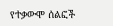የተቃውሞ ሰልፎች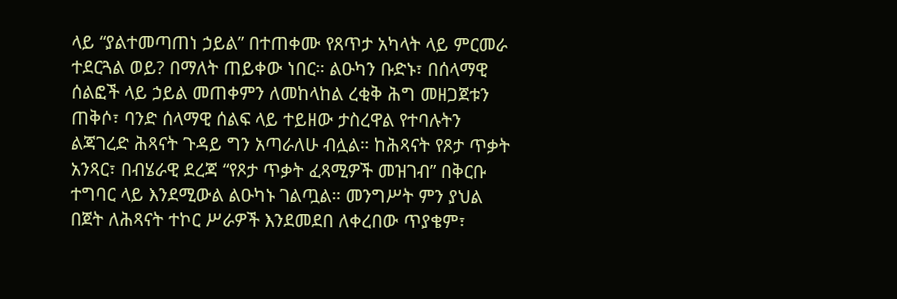ላይ “ያልተመጣጠነ ኃይል” በተጠቀሙ የጸጥታ አካላት ላይ ምርመራ ተደርጓል ወይ? በማለት ጠይቀው ነበር። ልዑካን ቡድኑ፣ በሰላማዊ ሰልፎች ላይ ኃይል መጠቀምን ለመከላከል ረቂቅ ሕግ መዘጋጀቱን ጠቅሶ፣ ባንድ ሰላማዊ ሰልፍ ላይ ተይዘው ታስረዋል የተባሉትን ልጃገረድ ሕጻናት ጉዳይ ግን አጣራለሁ ብሏል። ከሕጻናት የጾታ ጥቃት አንጻር፣ በብሄራዊ ደረጃ “የጾታ ጥቃት ፈጻሚዎች መዝገብ” በቅርቡ ተግባር ላይ እንደሚውል ልዑካኑ ገልጧል። መንግሥት ምን ያህል በጀት ለሕጻናት ተኮር ሥራዎች እንደመደበ ለቀረበው ጥያቄም፣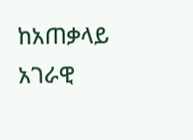ከአጠቃላይ አገራዊ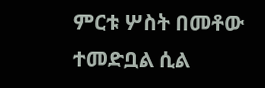ምርቱ ሦስት በመቶው ተመድቧል ሲል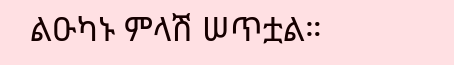ልዑካኑ ምላሽ ሠጥቷል።